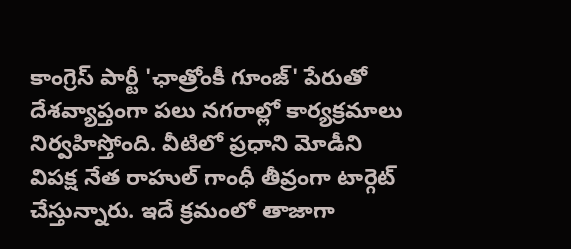కాంగ్రెస్ పార్టీ 'ఛాత్రోంకీ గూంజ్' పేరుతో దేశవ్యాప్తంగా పలు నగరాల్లో కార్యక్రమాలు నిర్వహిస్తోంది. వీటిలో ప్రధాని మోడీని విపక్ష నేత రాహుల్ గాంధీ తీవ్రంగా టార్గెట్ చేస్తున్నారు. ఇదే క్రమంలో తాజాగా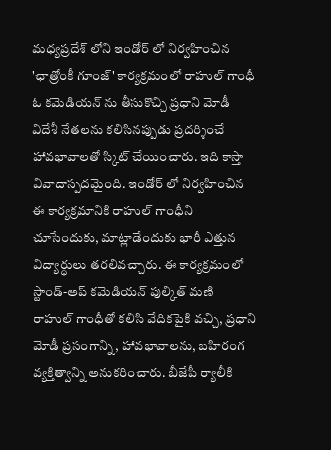మధ్యప్రదేశ్ లోని ఇండోర్ లో నిర్వహించిన 'ఛాత్రోంకీ గూంజ్' కార్యక్రమంలో రాహుల్ గాంధీ ఓ కమెడియన్ ను తీసుకొచ్చి ప్రధాని మోడీ విదేశీ నేతలను కలిసినప్పుడు ప్రదర్శించే హావభావాలతో స్కిట్ చేయించారు. ఇది కాస్తా వివాదాస్పదమైంది. ఇండోర్ లో నిర్వహించిన ఈ కార్యక్రమానికి రాహుల్ గాంధీని చూసేందుకు, మాట్లాడేందుకు భారీ ఎత్తున విద్యార్ధులు తరలివచ్చారు. ఈ కార్యక్రమంలో స్టాండ్-అప్ కమెడియన్ పుల్కిత్ మణి రాహుల్ గాంధీతో కలిసి వేదికపైకి వచ్చి, ప్రధాని మోడీ ప్రసంగాన్ని, హావభావాలను, బహిరంగ వ్యక్తిత్వాన్ని అనుకరించారు. బీజేపీ ర్యాలీకి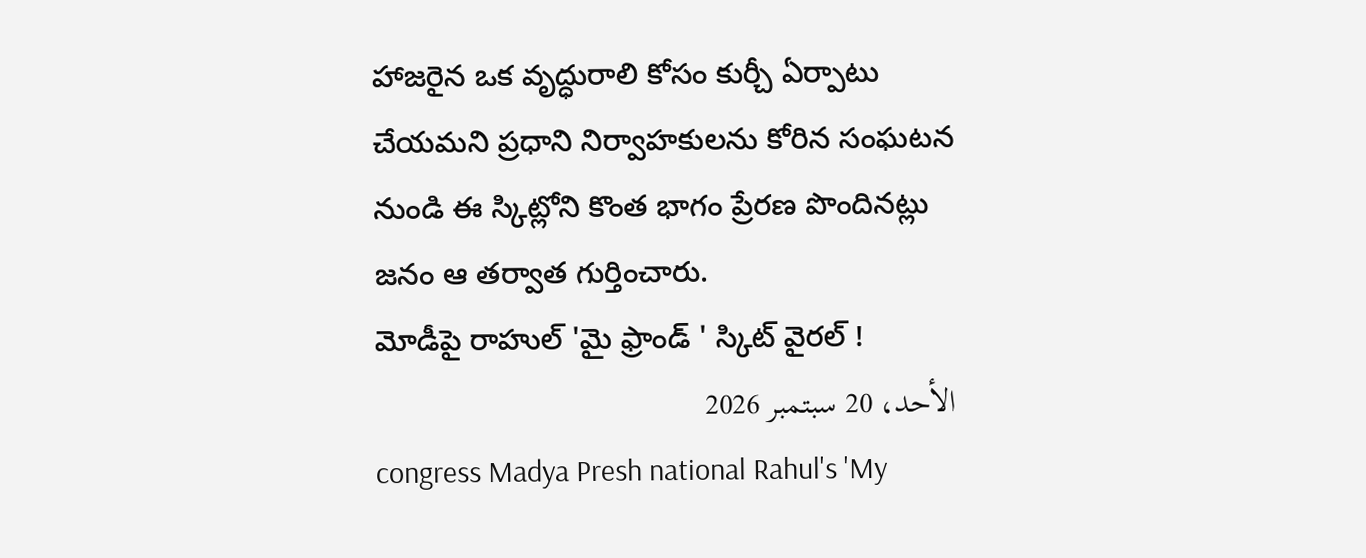హాజరైన ఒక వృద్ధురాలి కోసం కుర్చీ ఏర్పాటు చేయమని ప్రధాని నిర్వాహకులను కోరిన సంఘటన నుండి ఈ స్కిట్లోని కొంత భాగం ప్రేరణ పొందినట్లు జనం ఆ తర్వాత గుర్తించారు.
మోడీపై రాహుల్ 'మై ఫ్రాండ్ ' స్కిట్ వైరల్ !
الأحد، 20 سبتمبر 2026
congress Madya Presh national Rahul's 'My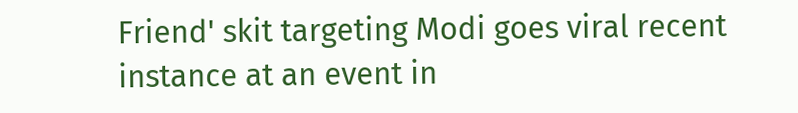Friend' skit targeting Modi goes viral recent instance at an event in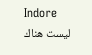Indore
ليست هناك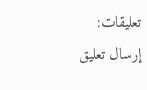تعليقات:
إرسال تعليق